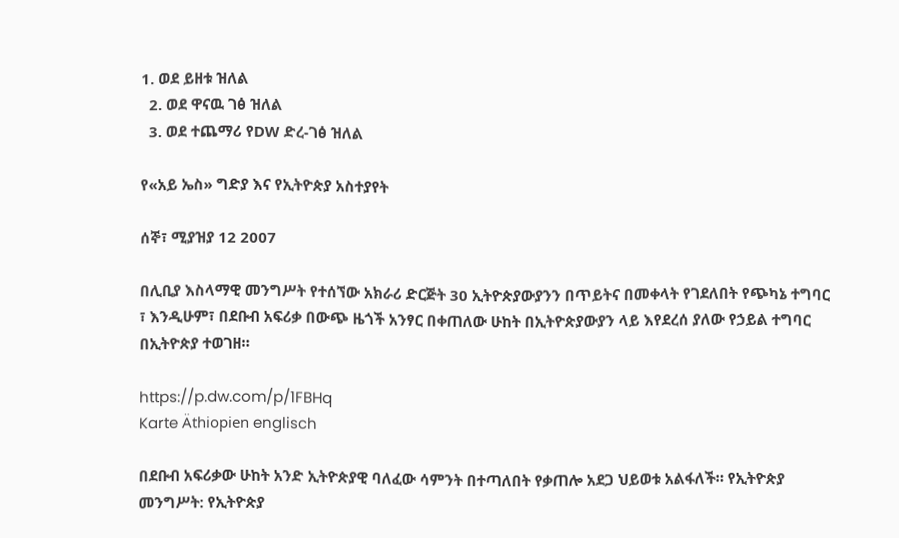1. ወደ ይዘቱ ዝለል
  2. ወደ ዋናዉ ገፅ ዝለል
  3. ወደ ተጨማሪ የDW ድረ-ገፅ ዝለል

የ«አይ ኤስ» ግድያ እና የኢትዮጵያ አስተያየት

ሰኞ፣ ሚያዝያ 12 2007

በሊቢያ እስላማዊ መንግሥት የተሰኘው አክራሪ ድርጅት 30 ኢትዮጵያውያንን በጥይትና በመቀላት የገደለበት የጭካኔ ተግባር ፣ እንዲሁም፣ በደቡብ አፍሪቃ በውጭ ዜጎች አንፃር በቀጠለው ሁከት በኢትዮጵያውያን ላይ እየደረሰ ያለው የኃይል ተግባር በኢትዮጵያ ተወገዘ።

https://p.dw.com/p/1FBHq
Karte Äthiopien englisch

በደቡብ አፍሪቃው ሁከት አንድ ኢትዮጵያዊ ባለፈው ሳምንት በተጣለበት የቃጠሎ አደጋ ህይወቱ አልፋለች። የኢትዮጵያ መንግሥት: የኢትዮጵያ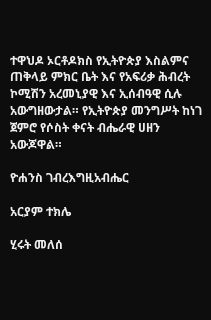ተዋህዶ ኦርቶዶክስ የኢትዮጵያ እስልምና ጠቅላይ ምክር ቤት እና የአፍሪቃ ሕብረት ኮሚሽን አረመኒያዊ እና ኢሰብዓዊ ሲሉ አውግዘውታል። የኢትዮጵያ መንግሥት ከነገ ጀምሮ የሶስት ቀናት ብሔራዊ ሀዘን አውጆዋል።

ዮሐንስ ገብረእግዚአብሔር

አርያም ተክሌ

ሂሩት መለሰ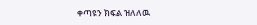ቀጣዩን ክፍል ዝለለዉ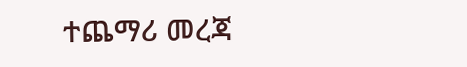ተጨማሪ መረጃ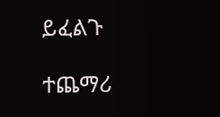ይፈልጉ

ተጨማሪ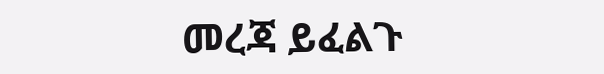መረጃ ይፈልጉ